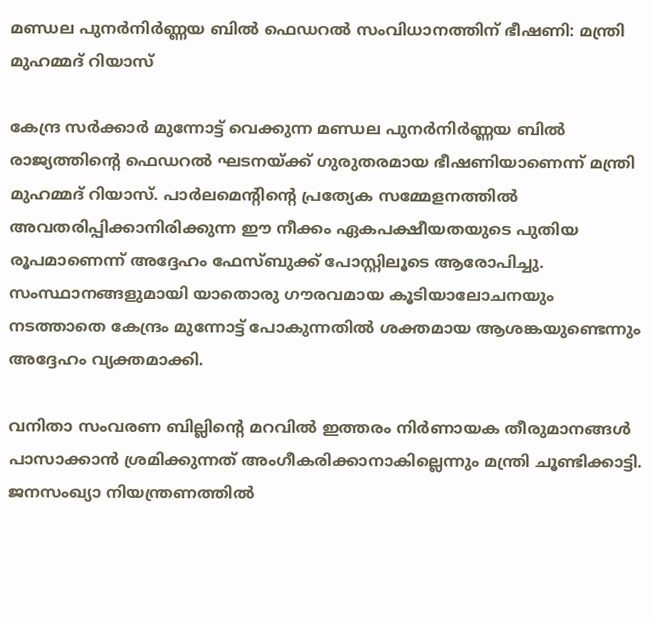മണ്ഡല പുനർനിർണ്ണയ ബിൽ ഫെഡറൽ സംവിധാനത്തിന് ഭീഷണി: മന്ത്രി മുഹമ്മദ് റിയാസ്

കേന്ദ്ര സർക്കാർ മുന്നോട്ട് വെക്കുന്ന മണ്ഡല പുനർനിർണ്ണയ ബിൽ രാജ്യത്തിന്റെ ഫെഡറൽ ഘടനയ്ക്ക് ഗുരുതരമായ ഭീഷണിയാണെന്ന് മന്ത്രി മുഹമ്മദ് റിയാസ്. പാർലമെന്റിന്റെ പ്രത്യേക സമ്മേളനത്തിൽ അവതരിപ്പിക്കാനിരിക്കുന്ന ഈ നീക്കം ഏകപക്ഷീയതയുടെ പുതിയ രൂപമാണെന്ന് അദ്ദേഹം ഫേസ്ബുക്ക് പോസ്റ്റിലൂടെ ആരോപിച്ചു. സംസ്ഥാനങ്ങളുമായി യാതൊരു ഗൗരവമായ കൂടിയാലോചനയും നടത്താതെ കേന്ദ്രം മുന്നോട്ട് പോകുന്നതിൽ ശക്തമായ ആശങ്കയുണ്ടെന്നും അദ്ദേഹം വ്യക്തമാക്കി.

വനിതാ സംവരണ ബില്ലിന്റെ മറവിൽ ഇത്തരം നിർണായക തീരുമാനങ്ങൾ പാസാക്കാൻ ശ്രമിക്കുന്നത് അംഗീകരിക്കാനാകില്ലെന്നും മന്ത്രി ചൂണ്ടിക്കാട്ടി. ജനസംഖ്യാ നിയന്ത്രണത്തിൽ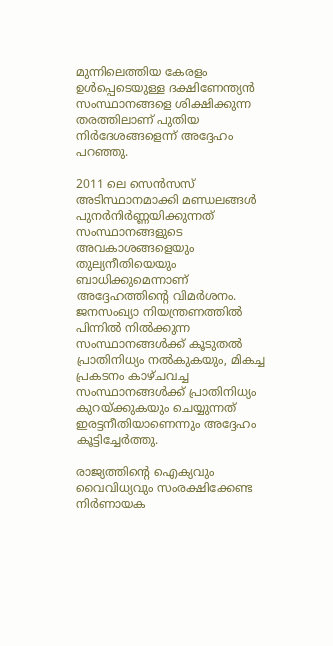മുന്നിലെത്തിയ കേരളം ഉൾപ്പെടെയുള്ള ദക്ഷിണേന്ത്യൻ സംസ്ഥാനങ്ങളെ ശിക്ഷിക്കുന്ന തരത്തിലാണ് പുതിയ നിർദേശങ്ങളെന്ന് അദ്ദേഹം പറഞ്ഞു.

2011 ലെ സെൻസസ് അടിസ്ഥാനമാക്കി മണ്ഡലങ്ങൾ പുനർനിർണ്ണയിക്കുന്നത് സംസ്ഥാനങ്ങളുടെ അവകാശങ്ങളെയും തുല്യനീതിയെയും ബാധിക്കുമെന്നാണ് അദ്ദേഹത്തിന്റെ വിമർശനം. ജനസംഖ്യാ നിയന്ത്രണത്തിൽ പിന്നിൽ നിൽക്കുന്ന സംസ്ഥാനങ്ങൾക്ക് കൂടുതൽ പ്രാതിനിധ്യം നൽകുകയും, മികച്ച പ്രകടനം കാഴ്ചവച്ച സംസ്ഥാനങ്ങൾക്ക് പ്രാതിനിധ്യം കുറയ്ക്കുകയും ചെയ്യുന്നത് ഇരട്ടനീതിയാണെന്നും അദ്ദേഹം കൂട്ടിച്ചേർത്തു.

രാജ്യത്തിന്റെ ഐക്യവും വൈവിധ്യവും സംരക്ഷിക്കേണ്ട നിർണായക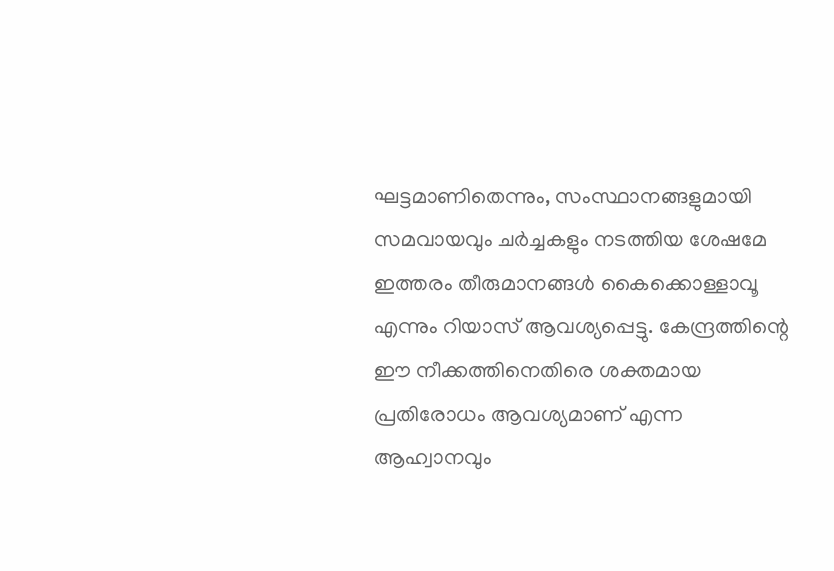ഘട്ടമാണിതെന്നും, സംസ്ഥാനങ്ങളുമായി സമവായവും ചർച്ചകളും നടത്തിയ ശേഷമേ ഇത്തരം തീരുമാനങ്ങൾ കൈക്കൊള്ളാവൂ എന്നും റിയാസ് ആവശ്യപ്പെട്ടു. കേന്ദ്രത്തിന്റെ ഈ നീക്കത്തിനെതിരെ ശക്തമായ പ്രതിരോധം ആവശ്യമാണ് എന്ന ആഹ്വാനവും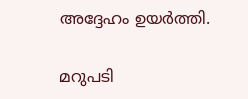അദ്ദേഹം ഉയർത്തി.

മറുപടി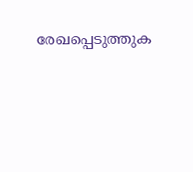രേഖപ്പെടുത്തുക